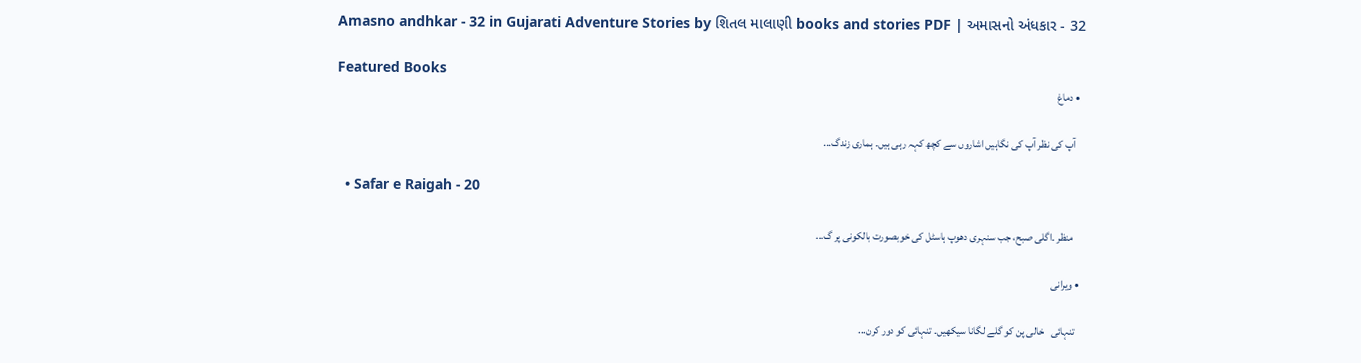Amasno andhkar - 32 in Gujarati Adventure Stories by શિતલ માલાણી books and stories PDF | અમાસનો અંધકાર - 32

Featured Books
  • دماغ

    آپ کی نظر آپ کی نگاہیں اشاروں سے کچھ کہہ رہی ہیں۔ ہماری زندگ...

  • Safar e Raigah - 20

     منظر ۔اگلی صبح، جب سنہری دھوپ ہاسٹل کی خوبصورت بالکونی پر گ...

  • ویرانی

    تنہائی   خالی پن کو گلے لگانا سیکھیں۔ تنہائی کو دور کرن...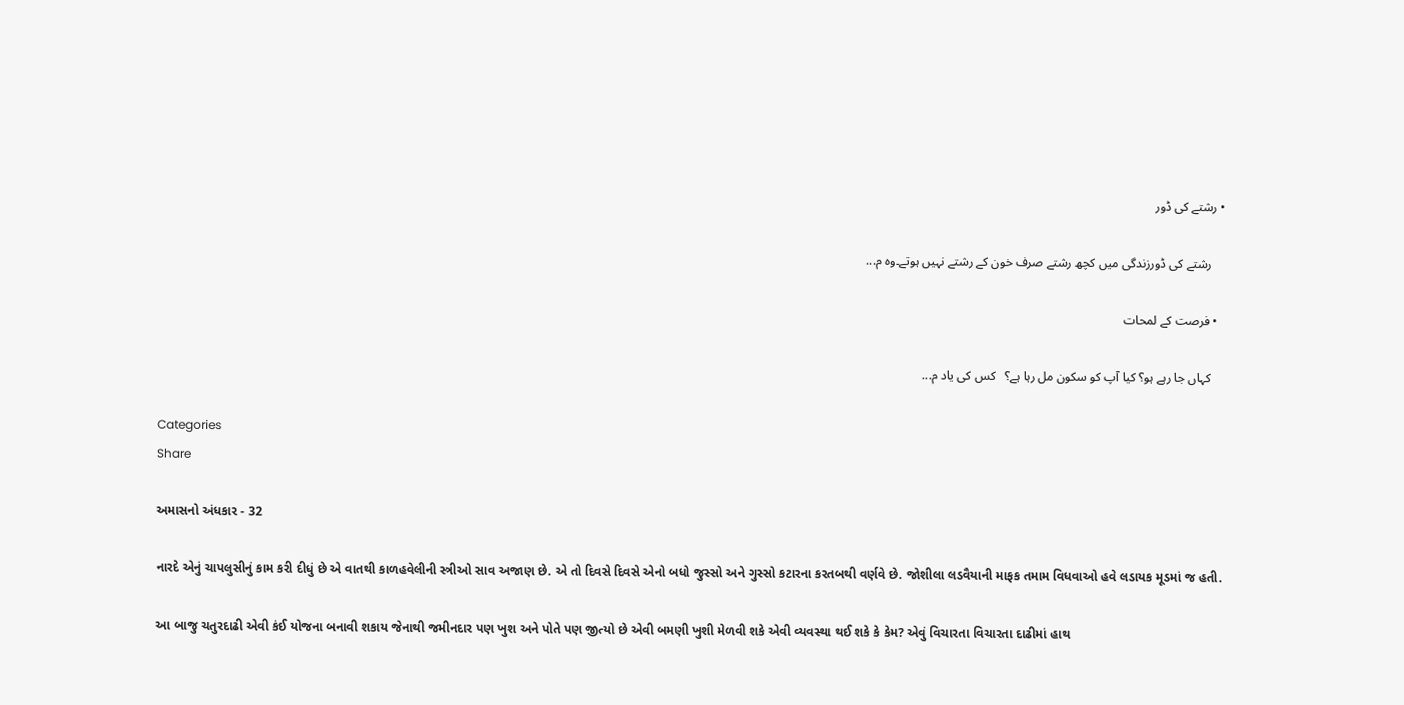• رشتے کی ڈور

    رشتے کی ڈورزندگی میں کچھ رشتے صرف خون کے رشتے نہیں ہوتے۔وہ م...

  • فرصت کے لمحات

    کہاں جا رہے ہو؟ کیا آپ کو سکون مل رہا ہے؟   کس کی یاد م...

Categories
Share

અમાસનો અંધકાર - 32

નારદે એનું ચાપલુસીનું કામ કરી દીધું છે એ વાતથી કાળહવેલીની સ્ત્રીઓ સાવ અજાણ છે. એ તો દિવસે દિવસે એનો બધો જુસ્સો અને ગુસ્સો કટારના કરતબથી વર્ણવે છે. જોશીલા લડવૈયાની માફક તમામ વિધવાઓ હવે લડાયક મૂડમાં જ હતી.

આ બાજુ ચતુરદાઢી એવી કંઈ યોજના બનાવી શકાય જેનાથી જમીનદાર પણ ખુશ અને પોતે પણ જીત્યો છે એવી બમણી ખુશી મેળવી શકે એવી વ્યવસ્થા થઈ શકે કે કેમ? એવું વિચારતા વિચારતા દાઢીમાં હાથ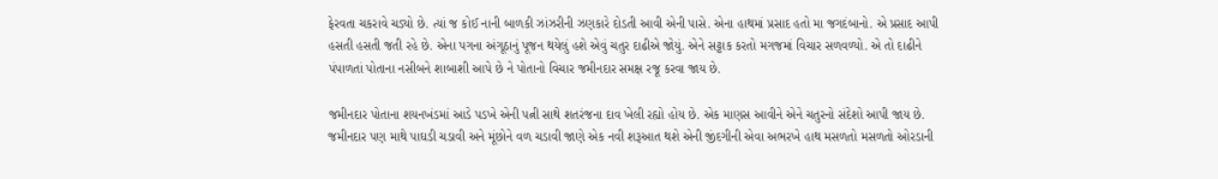ફેરવતા ચકરાવે ચડ્યો છે. ત્યાં જ કોઈ નાની બાળકી ઝાંઝરીની ઝણકારે દોડતી આવી એની પાસે. એના હાથમાં પ્રસાદ હતો મા જગદંબાનો. એ પ્રસાદ આપી હસતી હસતી જતી રહે છે. એના પગના અંગૂઠાનું પૂજન થયેલું હશે એવું ચતુર દાઢીએ જોયું. એને સટ્ટાક કરતો મગજમાં વિચાર સળવળ્યો. એ તો દાઢીને પંપાળતાં પોતાના નસીબને શાબાશી આપે છે ને પોતાનો વિચાર જમીનદાર સમક્ષ રજૂ કરવા જાય છે.

જમીનદાર પોતાના શયનખંડમાં આડે પડખે એની પત્ની સાથે શતરંજના દાવ ખેલી રહ્યો ‌હોય છે. એક માણસ આવીને એને ચતુરનો સંદેશો આપી જાય છે. જમીનદાર પણ માથે પાઘડી ચડાવી અને મૂંછોને વળ ચડાવી જાણે એક નવી શરૂઆત થશે એની જીંદગીની એવા અભરખે હાથ મસળતો મસળતો ઓરડાની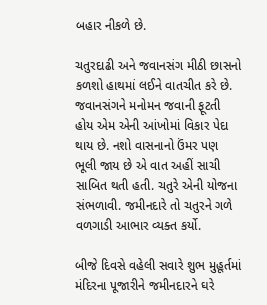બહાર નીકળે છે.

ચતુરદાઢી અને જવાનસંગ મીઠી છાસનો કળશો હાથમાં લઈને વાતચીત કરે છે. જવાનસંગને મનોમન જવાની ફૂટતી હોય એમ એની આંખોમાં વિકાર પેદા થાય છે. નશો વાસનાનો ઉંમર પણ ભૂલી જાય છે એ વાત અહીં સાચી સાબિત થતી હતી. ચતુરે એની યોજના સંભળાવી. જમીનદારે તો ચતુરને ગળે વળગાડી આભાર વ્યક્ત કર્યો.

બીજે દિવસે વહેલી સવારે શુભ મુહૂર્તમાં મંદિરના પૂજારીને જમીનદારને ઘરે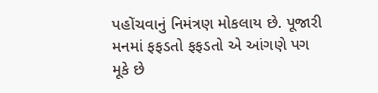પહોંચવાનું નિમંત્રણ મોકલાય છે. પૂજારી મનમાં ફફડતો ફફડતો એ આંગણે પગ મૂકે છે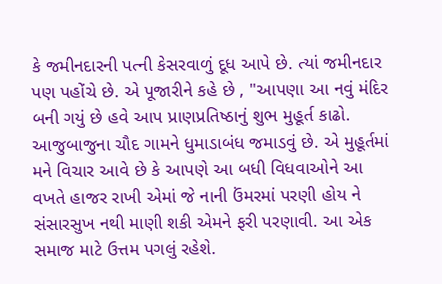કે જમીનદારની પત્ની કેસરવાળું દૂધ આપે છે. ત્યાં જમીનદાર પણ પહોંચે છે. એ પૂજારીને કહે છે , "આપણા આ નવું મંદિર બની ગયું છે હવે આપ પ્રાણપ્રતિષ્ઠાનું શુભ મુહૂર્ત કાઢો. આજુબાજુના ચૌદ ગામને ધુમાડાબંધ જમાડવું છે. એ મુહૂર્તમાં મને વિચાર આવે છે કે આપણે આ બધી વિધવાઓને આ વખતે હાજર રાખી એમાં જે નાની ઉંમરમાં પરણી હોય ને સંસારસુખ નથી માણી શકી એમને ફરી પરણાવી. આ એક સમાજ માટે ઉત્તમ પગલું રહેશે.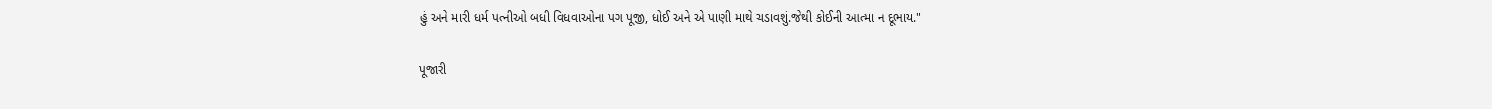હું અને મારી ધર્મ પત્નીઓ બધી વિધવાઓના પગ પૂજી, ધોઈ અને એ પાણી માથે ચડાવશું.જેથી કોઈની આત્મા ન દૂભાય."

પૂજારી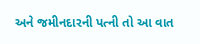અને જમીનદારની પત્ની તો આ વાત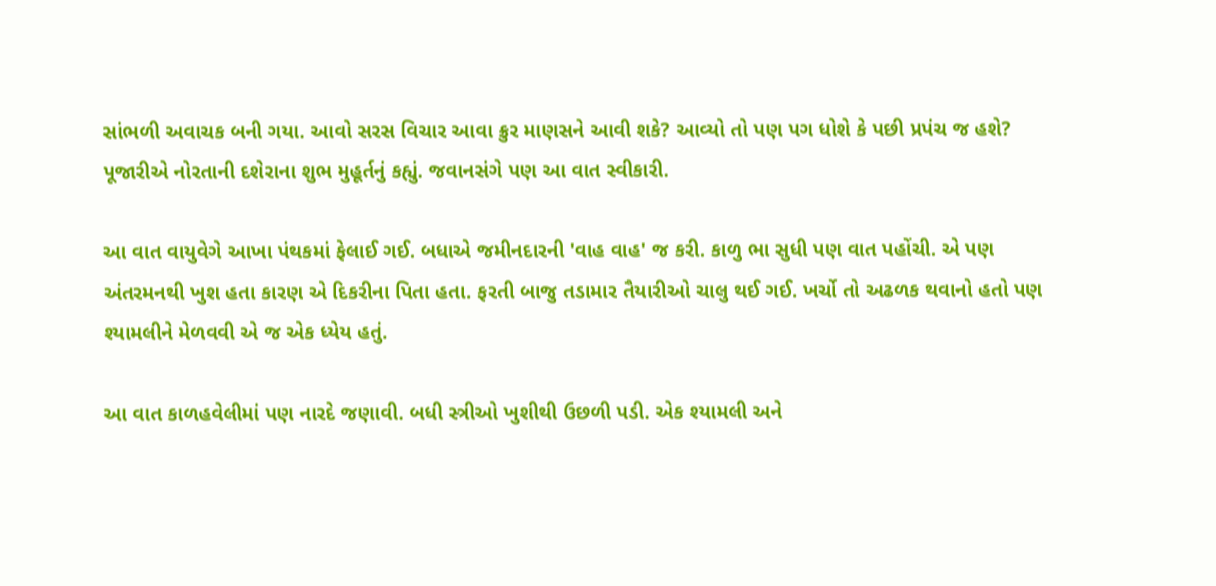સાંભળી અવાચક બની ગયા. આવો સરસ વિચાર આવા ક્રુર માણસને આવી શકે? આવ્યો તો પણ પગ ધોશે કે પછી પ્રપંચ જ હશે?
પૂજારીએ નોરતાની દશેરાના શુભ મુહૂર્તનું કહ્યું. જવાનસંગે પણ આ વાત સ્વીકારી.

આ વાત વાયુવેગે આખા પંથકમાં ફેલાઈ ગઈ. બધાએ જમીનદારની 'વાહ વાહ' જ કરી. કાળુ ભા સુધી પણ વાત પહોંચી. એ પણ અંતરમનથી ખુશ હતા કારણ એ દિકરીના પિતા હતા. ફરતી બાજુ તડામાર તૈયારીઓ ચાલુ થઈ ગઈ. ખર્ચો તો અઢળક થવાનો હતો પણ શ્યામલીને મેળવવી એ જ એક ધ્યેય હતું.

આ વાત કાળહવેલીમાં પણ નારદે જણાવી. બધી સ્ત્રીઓ ખુશીથી ઉછળી પડી. એક શ્યામલી અને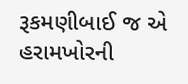રૂકમણીબાઈ જ એ હરામખોરની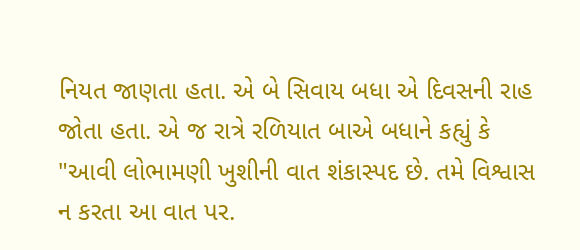નિયત જાણતા હતા. એ બે સિવાય બધા એ દિવસની રાહ જોતા હતા. એ જ રાત્રે રળિયાત બાએ બધાને કહ્યું કે "આવી લોભામણી ખુશીની વાત શંકાસ્પદ છે. તમે વિશ્વાસ ન કરતા આ વાત પર.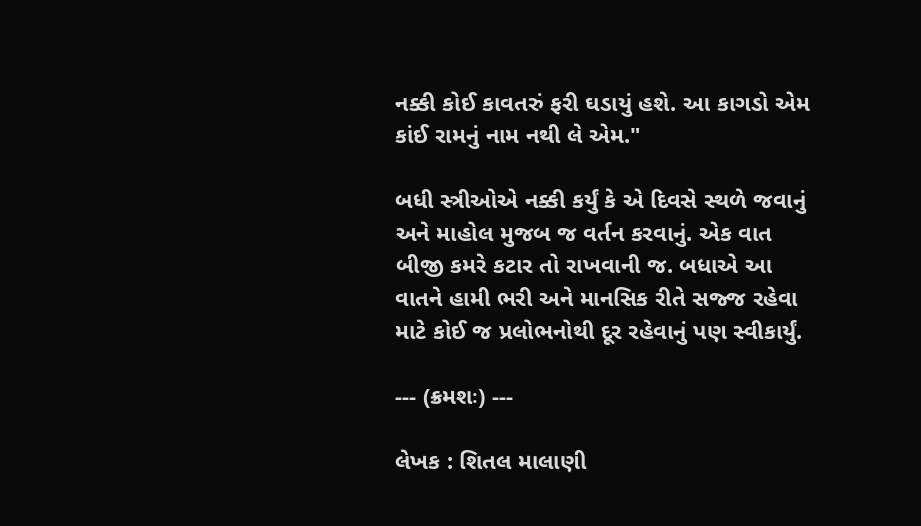નક્કી કોઈ કાવતરું ફરી ઘડાયું હશે. આ કાગડો એમ કાંઈ રામનું નામ નથી લે એમ."

બધી સ્ત્રીઓએ નક્કી કર્યું કે એ દિવસે સ્થળે જવાનું અને માહોલ મુજબ જ વર્તન કરવાનું. એક વાત બીજી કમરે કટાર તો રાખવાની જ. બધાએ આ વાતને હામી ભરી અને માનસિક રીતે સજ્જ રહેવા માટે કોઈ જ પ્રલોભનોથી દૂર રહેવાનું પણ સ્વીકાર્યું.

--- (ક્રમશઃ) ---

લેખક : શિતલ માલાણી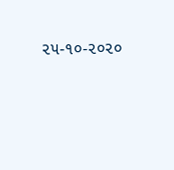૨૫-૧૦-૨૦૨૦